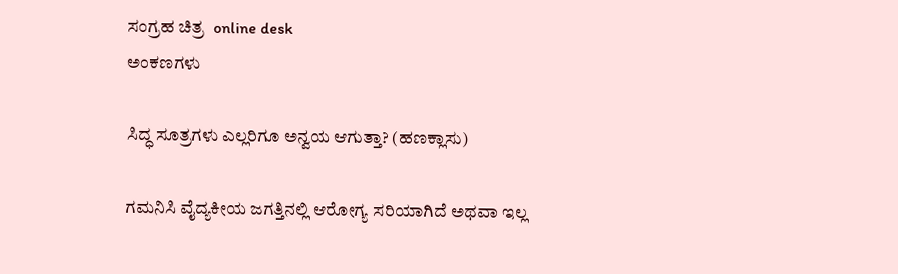ಸಂಗ್ರಹ ಚಿತ್ರ  online desk
ಅಂಕಣಗಳು

ಸಿದ್ಧ ಸೂತ್ರಗಳು ಎಲ್ಲರಿಗೂ ಅನ್ವಯ ಆಗುತ್ತಾ? (ಹಣಕ್ಲಾಸು)

ಗಮನಿಸಿ ವೈದ್ಯಕೀಯ ಜಗತ್ತಿನಲ್ಲಿ ಆರೋಗ್ಯ ಸರಿಯಾಗಿದೆ ಅಥವಾ ಇಲ್ಲ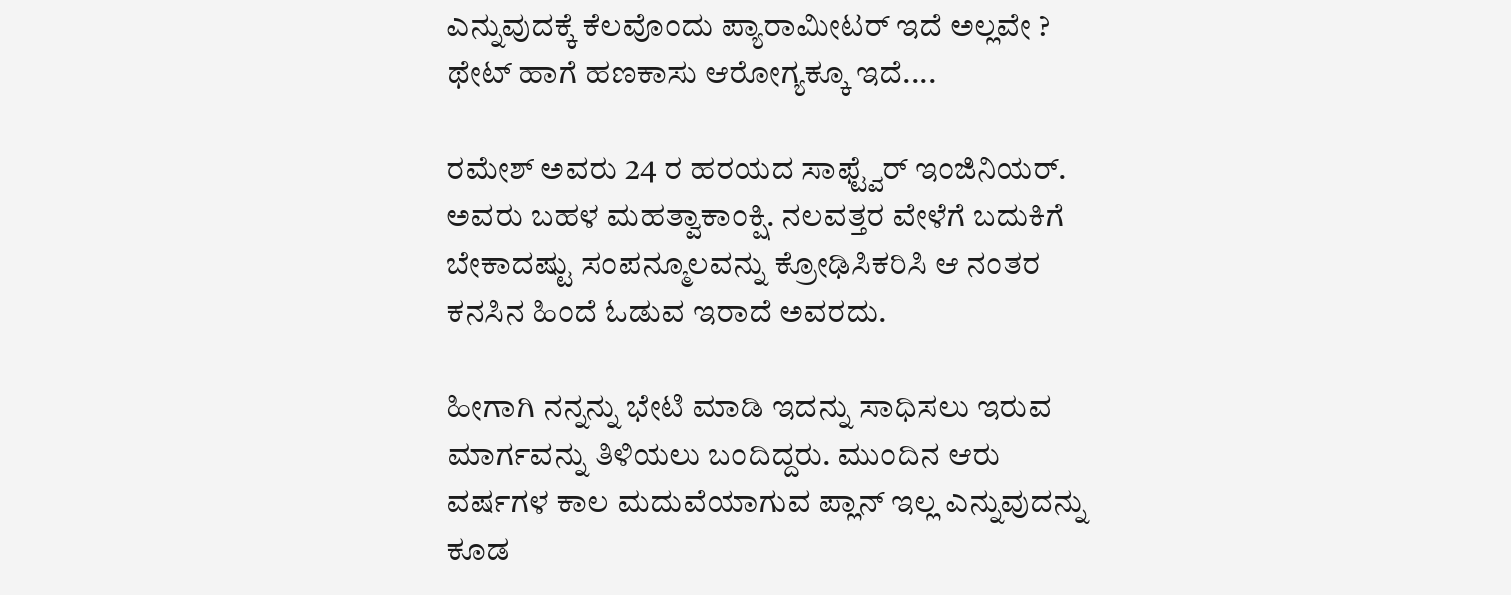ಎನ್ನುವುದಕ್ಕೆ ಕೆಲವೊಂದು ಪ್ಯಾರಾಮೀಟರ್ ಇದೆ ಅಲ್ಲವೇ ? ಥೇಟ್ ಹಾಗೆ ಹಣಕಾಸು ಆರೋಗ್ಯಕ್ಕೂ ಇದೆ....

ರಮೇಶ್ ಅವರು 24 ರ ಹರಯದ ಸಾಫ್ಟ್ವೆರ್ ಇಂಜಿನಿಯರ್. ಅವರು ಬಹಳ ಮಹತ್ವಾಕಾಂಕ್ಷಿ. ನಲವತ್ತರ ವೇಳೆಗೆ ಬದುಕಿಗೆ ಬೇಕಾದಷ್ಟು ಸಂಪನ್ಮೂಲವನ್ನು ಕ್ರೋಢಿಸಿಕರಿಸಿ ಆ ನಂತರ ಕನಸಿನ ಹಿಂದೆ ಓಡುವ ಇರಾದೆ ಅವರದು.

ಹೀಗಾಗಿ ನನ್ನನ್ನು ಭೇಟಿ ಮಾಡಿ ಇದನ್ನು ಸಾಧಿಸಲು ಇರುವ ಮಾರ್ಗವನ್ನು ತಿಳಿಯಲು ಬಂದಿದ್ದರು. ಮುಂದಿನ ಆರು ವರ್ಷಗಳ ಕಾಲ ಮದುವೆಯಾಗುವ ಪ್ಲಾನ್ ಇಲ್ಲ ಎನ್ನುವುದನ್ನು ಕೂಡ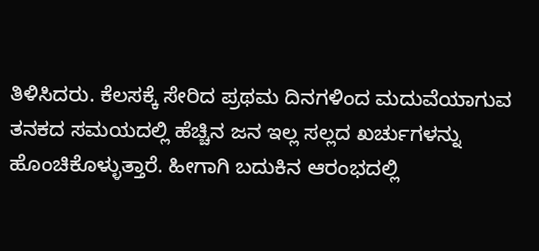ತಿಳಿಸಿದರು. ಕೆಲಸಕ್ಕೆ ಸೇರಿದ ಪ್ರಥಮ ದಿನಗಳಿಂದ ಮದುವೆಯಾಗುವ ತನಕದ ಸಮಯದಲ್ಲಿ ಹೆಚ್ಚಿನ ಜನ ಇಲ್ಲ ಸಲ್ಲದ ಖರ್ಚುಗಳನ್ನು ಹೊಂಚಿಕೊಳ್ಳುತ್ತಾರೆ. ಹೀಗಾಗಿ ಬದುಕಿನ ಆರಂಭದಲ್ಲಿ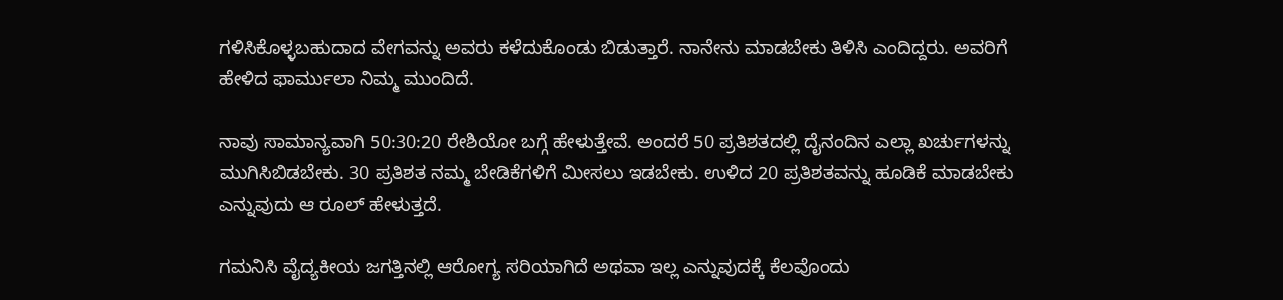ಗಳಿಸಿಕೊಳ್ಳಬಹುದಾದ ವೇಗವನ್ನು ಅವರು ಕಳೆದುಕೊಂಡು ಬಿಡುತ್ತಾರೆ. ನಾನೇನು ಮಾಡಬೇಕು ತಿಳಿಸಿ ಎಂದಿದ್ದರು. ಅವರಿಗೆ ಹೇಳಿದ ಫಾರ್ಮುಲಾ ನಿಮ್ಮ ಮುಂದಿದೆ.

ನಾವು ಸಾಮಾನ್ಯವಾಗಿ 50:30:20 ರೇಶಿಯೋ ಬಗ್ಗೆ ಹೇಳುತ್ತೇವೆ. ಅಂದರೆ 50 ಪ್ರತಿಶತದಲ್ಲಿ ದೈನಂದಿನ ಎಲ್ಲಾ ಖರ್ಚುಗಳನ್ನು ಮುಗಿಸಿಬಿಡಬೇಕು. 30 ಪ್ರತಿಶತ ನಮ್ಮ ಬೇಡಿಕೆಗಳಿಗೆ ಮೀಸಲು ಇಡಬೇಕು. ಉಳಿದ 20 ಪ್ರತಿಶತವನ್ನು ಹೂಡಿಕೆ ಮಾಡಬೇಕು ಎನ್ನುವುದು ಆ ರೂಲ್ ಹೇಳುತ್ತದೆ.

ಗಮನಿಸಿ ವೈದ್ಯಕೀಯ ಜಗತ್ತಿನಲ್ಲಿ ಆರೋಗ್ಯ ಸರಿಯಾಗಿದೆ ಅಥವಾ ಇಲ್ಲ ಎನ್ನುವುದಕ್ಕೆ ಕೆಲವೊಂದು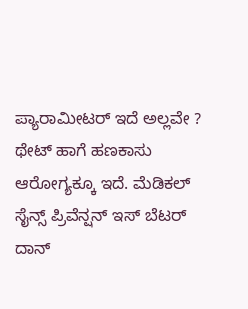ಪ್ಯಾರಾಮೀಟರ್ ಇದೆ ಅಲ್ಲವೇ ? ಥೇಟ್ ಹಾಗೆ ಹಣಕಾಸು ಆರೋಗ್ಯಕ್ಕೂ ಇದೆ. ಮೆಡಿಕಲ್ ಸೈನ್ಸ್ ಪ್ರಿವೆನ್ಷನ್ ಇಸ್ ಬೆಟರ್ ದಾನ್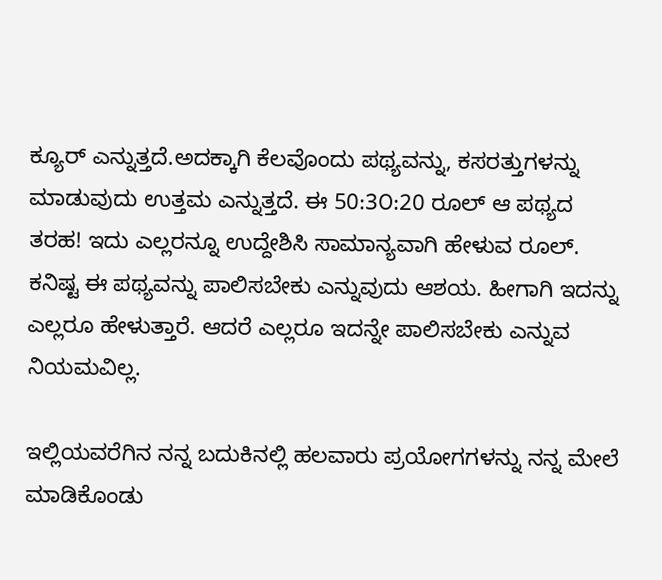ಕ್ಯೂರ್ ಎನ್ನುತ್ತದೆ.ಅದಕ್ಕಾಗಿ ಕೆಲವೊಂದು ಪಥ್ಯವನ್ನು, ಕಸರತ್ತುಗಳನ್ನು ಮಾಡುವುದು ಉತ್ತಮ ಎನ್ನುತ್ತದೆ. ಈ 50:3೦:20 ರೂಲ್ ಆ ಪಥ್ಯದ ತರಹ! ಇದು ಎಲ್ಲರನ್ನೂ ಉದ್ದೇಶಿಸಿ ಸಾಮಾನ್ಯವಾಗಿ ಹೇಳುವ ರೂಲ್. ಕನಿಷ್ಟ ಈ ಪಥ್ಯವನ್ನು ಪಾಲಿಸಬೇಕು ಎನ್ನುವುದು ಆಶಯ. ಹೀಗಾಗಿ ಇದನ್ನು ಎಲ್ಲರೂ ಹೇಳುತ್ತಾರೆ. ಆದರೆ ಎಲ್ಲರೂ ಇದನ್ನೇ ಪಾಲಿಸಬೇಕು ಎನ್ನುವ ನಿಯಮವಿಲ್ಲ.

ಇಲ್ಲಿಯವರೆಗಿನ ನನ್ನ ಬದುಕಿನಲ್ಲಿ ಹಲವಾರು ಪ್ರಯೋಗಗಳನ್ನು ನನ್ನ ಮೇಲೆ ಮಾಡಿಕೊಂಡು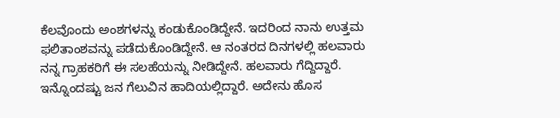ಕೆಲವೊಂದು ಅಂಶಗಳನ್ನು ಕಂಡುಕೊಂಡಿದ್ದೇನೆ. ಇದರಿಂದ ನಾನು ಉತ್ತಮ ಫಲಿತಾಂಶವನ್ನು ಪಡೆದುಕೊಂಡಿದ್ದೇನೆ. ಆ ನಂತರದ ದಿನಗಳಲ್ಲಿ ಹಲವಾರು ನನ್ನ ಗ್ರಾಹಕರಿಗೆ ಈ ಸಲಹೆಯನ್ನು ನೀಡಿದ್ದೇನೆ. ಹಲವಾರು ಗೆದ್ದಿದ್ದಾರೆ. ಇನ್ನೊಂದಷ್ಟು ಜನ ಗೆಲುವಿನ ಹಾದಿಯಲ್ಲಿದ್ದಾರೆ. ಅದೇನು ಹೊಸ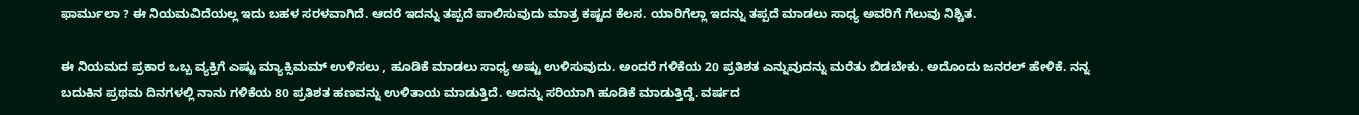ಫಾರ್ಮುಲಾ ? ಈ ನಿಯಮವಿದೆಯಲ್ಲ ಇದು ಬಹಳ ಸರಳವಾಗಿದೆ. ಆದರೆ ಇದನ್ನು ತಪ್ಪದೆ ಪಾಲಿಸುವುದು ಮಾತ್ರ ಕಷ್ಟದ ಕೆಲಸ. ಯಾರಿಗೆಲ್ಲಾ ಇದನ್ನು ತಪ್ಪದೆ ಮಾಡಲು ಸಾಧ್ಯ ಅವರಿಗೆ ಗೆಲುವು ನಿಶ್ಚಿತ.

ಈ ನಿಯಮದ ಪ್ರಕಾರ ಒಬ್ಬ ವ್ಯಕ್ತಿಗೆ ಎಷ್ಟು ಮ್ಯಾಕ್ಸಿಮಮ್ ಉಳಿಸಲು , ಹೂಡಿಕೆ ಮಾಡಲು ಸಾಧ್ಯ ಅಷ್ಟು ಉಳಿಸುವುದು. ಅಂದರೆ ಗಳಿಕೆಯ 20 ಪ್ರತಿಶತ ಎನ್ನುವುದನ್ನು ಮರೆತು ಬಿಡಬೇಕು. ಅದೊಂದು ಜನರಲ್ ಹೇಳಿಕೆ. ನನ್ನ ಬದುಕಿನ ಪ್ರಥಮ ದಿನಗಳಲ್ಲಿ ನಾನು ಗಳಿಕೆಯ 80 ಪ್ರತಿಶತ ಹಣವನ್ನು ಉಳಿತಾಯ ಮಾಡುತ್ತಿದೆ. ಅದನ್ನು ಸರಿಯಾಗಿ ಹೂಡಿಕೆ ಮಾಡುತ್ತಿದ್ದೆ. ವರ್ಷದ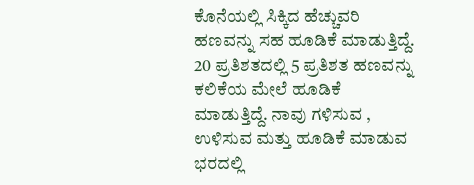ಕೊನೆಯಲ್ಲಿ ಸಿಕ್ಕಿದ ಹೆಚ್ಚುವರಿ ಹಣವನ್ನು ಸಹ ಹೂಡಿಕೆ ಮಾಡುತ್ತಿದ್ದೆ. 20 ಪ್ರತಿಶತದಲ್ಲಿ 5 ಪ್ರತಿಶತ ಹಣವನ್ನು ಕಲಿಕೆಯ ಮೇಲೆ ಹೂಡಿಕೆ ಮಾಡುತ್ತಿದ್ದೆ. ನಾವು ಗಳಿಸುವ , ಉಳಿಸುವ ಮತ್ತು ಹೂಡಿಕೆ ಮಾಡುವ ಭರದಲ್ಲಿ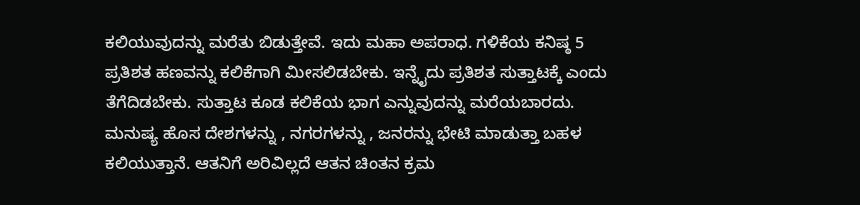ಕಲಿಯುವುದನ್ನು ಮರೆತು ಬಿಡುತ್ತೇವೆ. ಇದು ಮಹಾ ಅಪರಾಧ. ಗಳಿಕೆಯ ಕನಿಷ್ಠ 5 ಪ್ರತಿಶತ ಹಣವನ್ನು ಕಲಿಕೆಗಾಗಿ ಮೀಸಲಿಡಬೇಕು. ಇನ್ನೈದು ಪ್ರತಿಶತ ಸುತ್ತಾಟಕ್ಕೆ ಎಂದು ತೆಗೆದಿಡಬೇಕು. ಸುತ್ತಾಟ ಕೂಡ ಕಲಿಕೆಯ ಭಾಗ ಎನ್ನುವುದನ್ನು ಮರೆಯಬಾರದು. ಮನುಷ್ಯ ಹೊಸ ದೇಶಗಳನ್ನು , ನಗರಗಳನ್ನು , ಜನರನ್ನು ಭೇಟಿ ಮಾಡುತ್ತಾ ಬಹಳ ಕಲಿಯುತ್ತಾನೆ. ಆತನಿಗೆ ಅರಿವಿಲ್ಲದೆ ಆತನ ಚಿಂತನ ಕ್ರಮ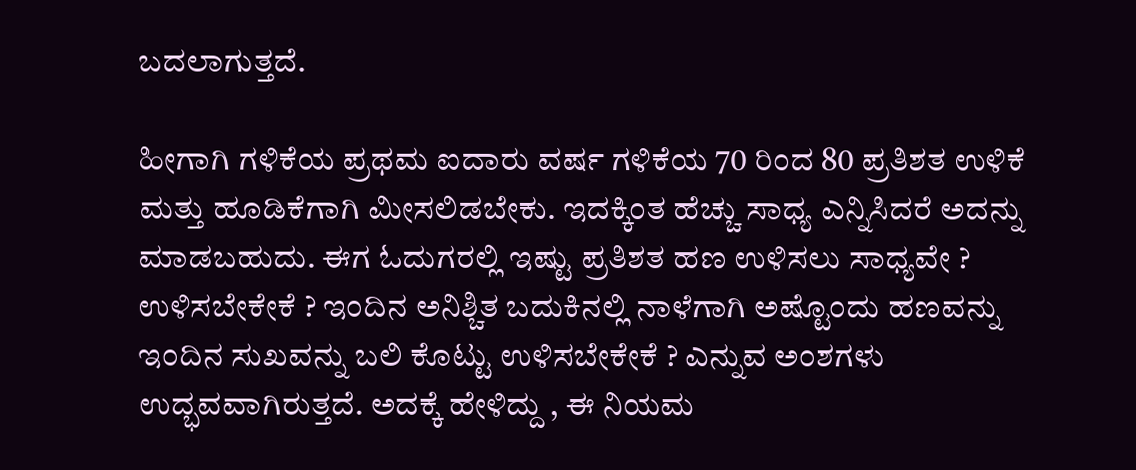ಬದಲಾಗುತ್ತದೆ.

ಹೀಗಾಗಿ ಗಳಿಕೆಯ ಪ್ರಥಮ ಐದಾರು ವರ್ಷ ಗಳಿಕೆಯ 70 ರಿಂದ 80 ಪ್ರತಿಶತ ಉಳಿಕೆ ಮತ್ತು ಹೂಡಿಕೆಗಾಗಿ ಮೀಸಲಿಡಬೇಕು. ಇದಕ್ಕಿಂತ ಹೆಚ್ಚು ಸಾಧ್ಯ ಎನ್ನಿಸಿದರೆ ಅದನ್ನು ಮಾಡಬಹುದು. ಈಗ ಓದುಗರಲ್ಲಿ ಇಷ್ಟು ಪ್ರತಿಶತ ಹಣ ಉಳಿಸಲು ಸಾಧ್ಯವೇ ? ಉಳಿಸಬೇಕೇಕೆ ? ಇಂದಿನ ಅನಿಶ್ಚಿತ ಬದುಕಿನಲ್ಲಿ ನಾಳೆಗಾಗಿ ಅಷ್ಟೊಂದು ಹಣವನ್ನು ಇಂದಿನ ಸುಖವನ್ನು ಬಲಿ ಕೊಟ್ಟು ಉಳಿಸಬೇಕೇಕೆ ? ಎನ್ನುವ ಅಂಶಗಳು ಉದ್ಭವವಾಗಿರುತ್ತದೆ. ಅದಕ್ಕೆ ಹೇಳಿದ್ದು , ಈ ನಿಯಮ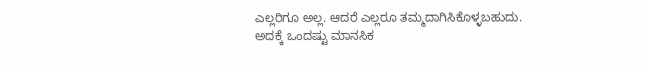ಎಲ್ಲರಿಗೂ ಅಲ್ಲ. ಆದರೆ ಎಲ್ಲರೂ ತಮ್ಮದಾಗಿಸಿಕೊಳ್ಳಬಹುದು. ಅದಕ್ಕೆ ಒಂದಷ್ಟು ಮಾನಸಿಕ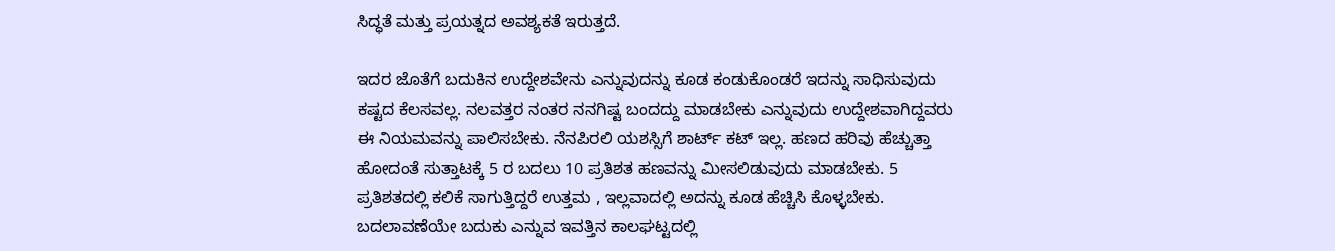ಸಿದ್ಧತೆ ಮತ್ತು ಪ್ರಯತ್ನದ ಅವಶ್ಯಕತೆ ಇರುತ್ತದೆ.

ಇದರ ಜೊತೆಗೆ ಬದುಕಿನ ಉದ್ದೇಶವೇನು ಎನ್ನುವುದನ್ನು ಕೂಡ ಕಂಡುಕೊಂಡರೆ ಇದನ್ನು ಸಾಧಿಸುವುದು ಕಷ್ಟದ ಕೆಲಸವಲ್ಲ. ನಲವತ್ತರ ನಂತರ ನನಗಿಷ್ಟ ಬಂದದ್ದು ಮಾಡಬೇಕು ಎನ್ನುವುದು ಉದ್ದೇಶವಾಗಿದ್ದವರು ಈ ನಿಯಮವನ್ನು ಪಾಲಿಸಬೇಕು. ನೆನಪಿರಲಿ ಯಶಸ್ಸಿಗೆ ಶಾರ್ಟ್ ಕಟ್ ಇಲ್ಲ. ಹಣದ ಹರಿವು ಹೆಚ್ಚುತ್ತಾ ಹೋದಂತೆ ಸುತ್ತಾಟಕ್ಕೆ 5 ರ ಬದಲು 10 ಪ್ರತಿಶತ ಹಣವನ್ನು ಮೀಸಲಿಡುವುದು ಮಾಡಬೇಕು. 5 ಪ್ರತಿಶತದಲ್ಲಿ ಕಲಿಕೆ ಸಾಗುತ್ತಿದ್ದರೆ ಉತ್ತಮ , ಇಲ್ಲವಾದಲ್ಲಿ ಅದನ್ನು ಕೂಡ ಹೆಚ್ಚಿಸಿ ಕೊಳ್ಳಬೇಕು. ಬದಲಾವಣೆಯೇ ಬದುಕು ಎನ್ನುವ ಇವತ್ತಿನ ಕಾಲಘಟ್ಟದಲ್ಲಿ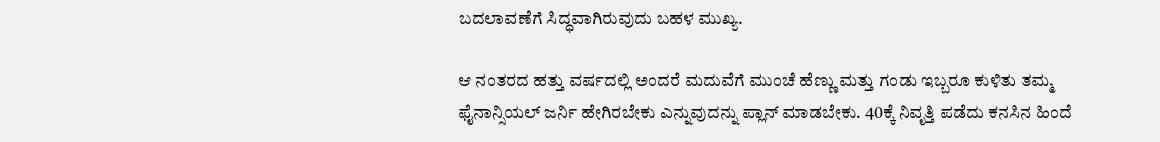ಬದಲಾವಣೆಗೆ ಸಿದ್ಧವಾಗಿರುವುದು ಬಹಳ ಮುಖ್ಯ.

ಆ ನಂತರದ ಹತ್ತು ವರ್ಷದಲ್ಲಿ ಅಂದರೆ ಮದುವೆಗೆ ಮುಂಚೆ ಹೆಣ್ಣು ಮತ್ತು ಗಂಡು ಇಬ್ಬರೂ ಕುಳಿತು ತಮ್ಮ ಫೈನಾನ್ಸಿಯಲ್ ಜರ್ನಿ ಹೇಗಿರಬೇಕು ಎನ್ನುವುದನ್ನು ಪ್ಲಾನ್ ಮಾಡಬೇಕು. 40ಕ್ಕೆ ನಿವೃತ್ತಿ ಪಡೆದು ಕನಸಿನ ಹಿಂದೆ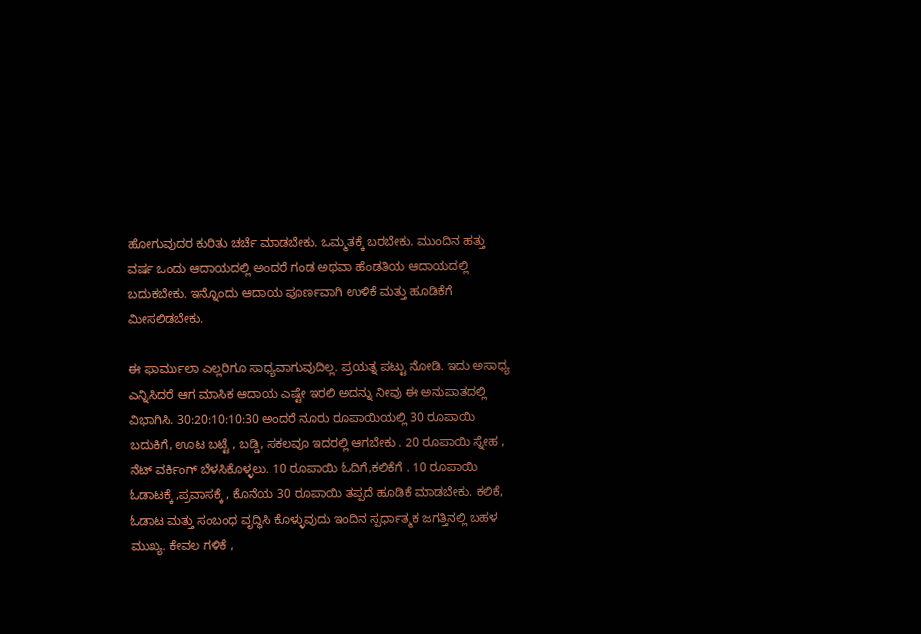ಹೋಗುವುದರ ಕುರಿತು ಚರ್ಚೆ ಮಾಡಬೇಕು. ಒಮ್ಮತಕ್ಕೆ ಬರಬೇಕು. ಮುಂದಿನ ಹತ್ತು ವರ್ಷ ಒಂದು ಆದಾಯದಲ್ಲಿ ಅಂದರೆ ಗಂಡ ಅಥವಾ ಹೆಂಡತಿಯ ಆದಾಯದಲ್ಲಿ ಬದುಕಬೇಕು. ಇನ್ನೊಂದು ಆದಾಯ ಪೂರ್ಣವಾಗಿ ಉಳಿಕೆ ಮತ್ತು ಹೂಡಿಕೆಗೆ ಮೀಸಲಿಡಬೇಕು.

ಈ ಫಾರ್ಮುಲಾ ಎಲ್ಲರಿಗೂ ಸಾಧ್ಯವಾಗುವುದಿಲ್ಲ. ಪ್ರಯತ್ನ ಪಟ್ಟು ನೋಡಿ. ಇದು ಅಸಾಧ್ಯ ಎನ್ನಿಸಿದರೆ ಆಗ ಮಾಸಿಕ ಆದಾಯ ಎಷ್ಟೇ ಇರಲಿ ಅದನ್ನು ನೀವು ಈ ಅನುಪಾತದಲ್ಲಿ ವಿಭಾಗಿಸಿ. 30:20:10:10:30 ಅಂದರೆ ನೂರು ರೂಪಾಯಿಯಲ್ಲಿ 30 ರೂಪಾಯಿ ಬದುಕಿಗೆ, ಊಟ ಬಟ್ಟೆ , ಬಡ್ಡಿ, ಸಕಲವೂ ಇದರಲ್ಲಿ ಆಗಬೇಕು . 20 ರೂಪಾಯಿ ಸ್ನೇಹ , ನೆಟ್ ವರ್ಕಿಂಗ್ ಬೆಳಸಿಕೊಳ್ಳಲು. 10 ರೂಪಾಯಿ ಓದಿಗೆ,ಕಲಿಕೆಗೆ . 10 ರೂಪಾಯಿ ಓಡಾಟಕ್ಕೆ ,ಪ್ರವಾಸಕ್ಕೆ , ಕೊನೆಯ 30 ರೂಪಾಯಿ ತಪ್ಪದೆ ಹೂಡಿಕೆ ಮಾಡಬೇಕು. ಕಲಿಕೆ, ಓಡಾಟ ಮತ್ತು ಸಂಬಂಧ ವೃದ್ಧಿಸಿ ಕೊಳ್ಳುವುದು ಇಂದಿನ ಸ್ಪರ್ಧಾತ್ಮಕ ಜಗತ್ತಿನಲ್ಲಿ ಬಹಳ ಮುಖ್ಯ. ಕೇವಲ ಗಳಿಕೆ ,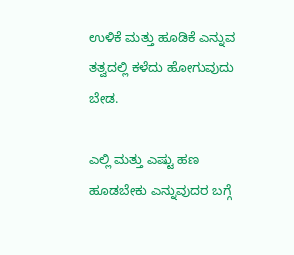ಉಳಿಕೆ ಮತ್ತು ಹೂಡಿಕೆ ಎನ್ನುವ ತತ್ವದಲ್ಲಿ ಕಳೆದು ಹೋಗುವುದು ಬೇಡ.

ಎಲ್ಲಿ ಮತ್ತು ಎಷ್ಟು ಹಣ ಹೂಡಬೇಕು ಎನ್ನುವುದರ ಬಗ್ಗೆ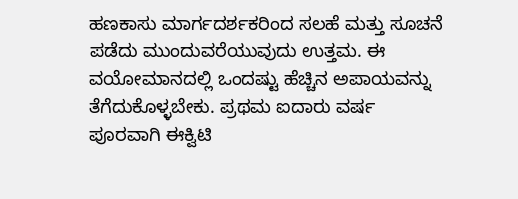ಹಣಕಾಸು ಮಾರ್ಗದರ್ಶಕರಿಂದ ಸಲಹೆ ಮತ್ತು ಸೂಚನೆ ಪಡೆದು ಮುಂದುವರೆಯುವುದು ಉತ್ತಮ. ಈ ವಯೋಮಾನದಲ್ಲಿ ಒಂದಷ್ಟು ಹೆಚ್ಚಿನ ಅಪಾಯವನ್ನು ತೆಗೆದುಕೊಳ್ಳಬೇಕು. ಪ್ರಥಮ ಐದಾರು ವರ್ಷ ಪೂರವಾಗಿ ಈಕ್ವಿಟಿ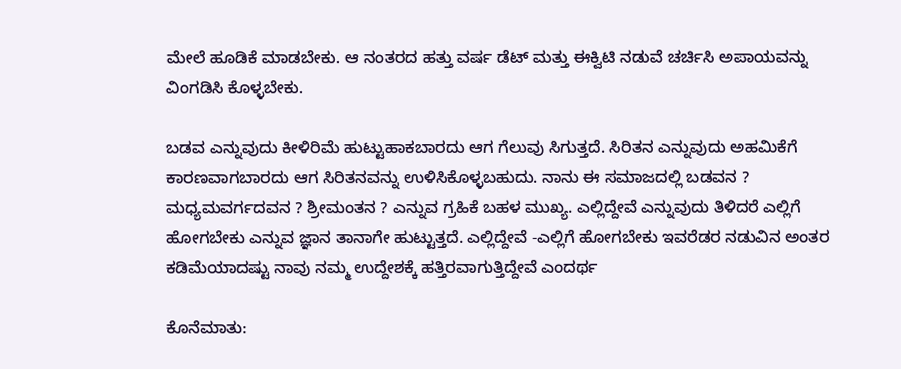ಮೇಲೆ ಹೂಡಿಕೆ ಮಾಡಬೇಕು. ಆ ನಂತರದ ಹತ್ತು ವರ್ಷ ಡೆಟ್ ಮತ್ತು ಈಕ್ವಿಟಿ ನಡುವೆ ಚರ್ಚಿಸಿ ಅಪಾಯವನ್ನು ವಿಂಗಡಿಸಿ ಕೊಳ್ಳಬೇಕು.

ಬಡವ ಎನ್ನುವುದು ಕೀಳಿರಿಮೆ ಹುಟ್ಟುಹಾಕಬಾರದು ಆಗ ಗೆಲುವು ಸಿಗುತ್ತದೆ. ಸಿರಿತನ ಎನ್ನುವುದು ಅಹಮಿಕೆಗೆ ಕಾರಣವಾಗಬಾರದು ಆಗ ಸಿರಿತನವನ್ನು ಉಳಿಸಿಕೊಳ್ಳಬಹುದು. ನಾನು ಈ ಸಮಾಜದಲ್ಲಿ ಬಡವನ ? ಮಧ್ಯಮವರ್ಗದವನ ? ಶ್ರೀಮಂತನ ? ಎನ್ನುವ ಗ್ರಹಿಕೆ ಬಹಳ ಮುಖ್ಯ. ಎಲ್ಲಿದ್ದೇವೆ ಎನ್ನುವುದು ತಿಳಿದರೆ ಎಲ್ಲಿಗೆ ಹೋಗಬೇಕು ಎನ್ನುವ ಜ್ಞಾನ ತಾನಾಗೇ ಹುಟ್ಟುತ್ತದೆ. ಎಲ್ಲಿದ್ದೇವೆ -ಎಲ್ಲಿಗೆ ಹೋಗಬೇಕು ಇವರೆಡರ ನಡುವಿನ ಅಂತರ ಕಡಿಮೆಯಾದಷ್ಟು ನಾವು ನಮ್ಮ ಉದ್ದೇಶಕ್ಕೆ ಹತ್ತಿರವಾಗುತ್ತಿದ್ದೇವೆ ಎಂದರ್ಥ

ಕೊನೆಮಾತು: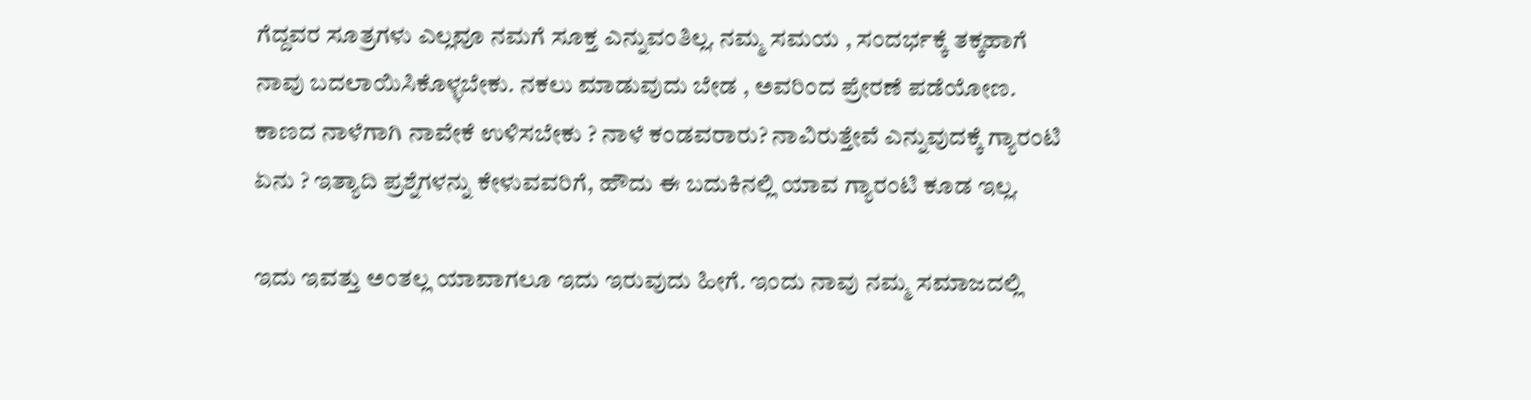ಗೆದ್ದವರ ಸೂತ್ರಗಳು ಎಲ್ಲವೂ ನಮಗೆ ಸೂಕ್ತ ಎನ್ನುವಂತಿಲ್ಲ. ನಮ್ಮ ಸಮಯ , ಸಂದರ್ಭಕ್ಕೆ ತಕ್ಕಹಾಗೆ ನಾವು ಬದಲಾಯಿಸಿಕೊಳ್ಳಬೇಕು. ನಕಲು ಮಾಡುವುದು ಬೇಡ , ಅವರಿಂದ ಪ್ರೇರಣೆ ಪಡೆಯೋಣ. ಕಾಣದ ನಾಳೆಗಾಗಿ ನಾವೇಕೆ ಉಳಿಸಬೇಕು ? ನಾಳೆ ಕಂಡವರಾರು? ನಾವಿರುತ್ತೇವೆ ಎನ್ನುವುದಕ್ಕೆ ಗ್ಯಾರಂಟಿ ಏನು ? ಇತ್ಯಾದಿ ಪ್ರಶ್ನೆಗಳನ್ನು ಕೇಳುವವರಿಗೆ, ಹೌದು ಈ ಬದುಕಿನಲ್ಲಿ ಯಾವ ಗ್ಯಾರಂಟಿ ಕೂಡ ಇಲ್ಲ.

ಇದು ಇವತ್ತು ಅಂತಲ್ಲ ಯಾವಾಗಲೂ ಇದು ಇರುವುದು ಹೀಗೆ. ಇಂದು ನಾವು ನಮ್ಮ ಸಮಾಜದಲ್ಲಿ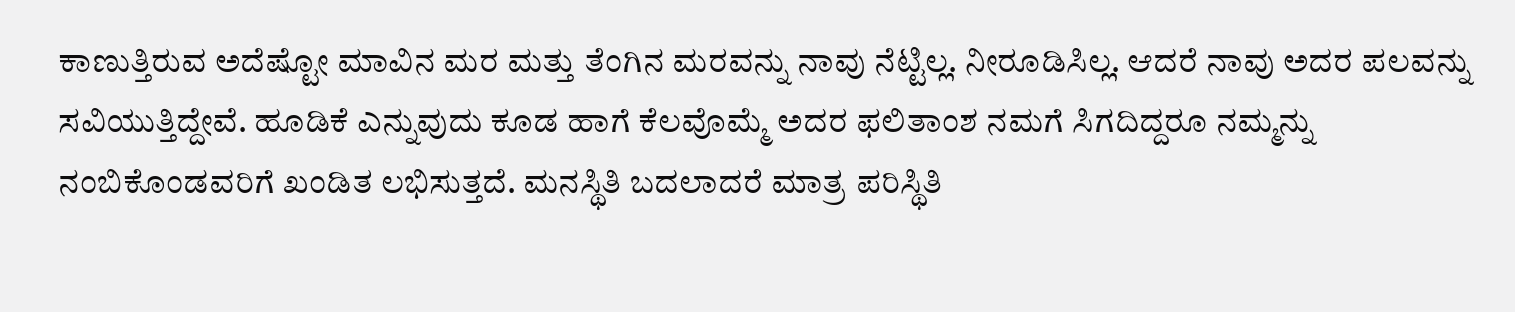ಕಾಣುತ್ತಿರುವ ಅದೆಷ್ಟೋ ಮಾವಿನ ಮರ ಮತ್ತು ತೆಂಗಿನ ಮರವನ್ನು ನಾವು ನೆಟ್ಟಿಲ್ಲ. ನೀರೂಡಿಸಿಲ್ಲ. ಆದರೆ ನಾವು ಅದರ ಪಲವನ್ನು ಸವಿಯುತ್ತಿದ್ದೇವೆ. ಹೂಡಿಕೆ ಎನ್ನುವುದು ಕೂಡ ಹಾಗೆ ಕೆಲವೊಮ್ಮೆ ಅದರ ಫಲಿತಾಂಶ ನಮಗೆ ಸಿಗದಿದ್ದರೂ ನಮ್ಮನ್ನು ನಂಬಿಕೊಂಡವರಿಗೆ ಖಂಡಿತ ಲಭಿಸುತ್ತದೆ. ಮನಸ್ಥಿತಿ ಬದಲಾದರೆ ಮಾತ್ರ ಪರಿಸ್ಥಿತಿ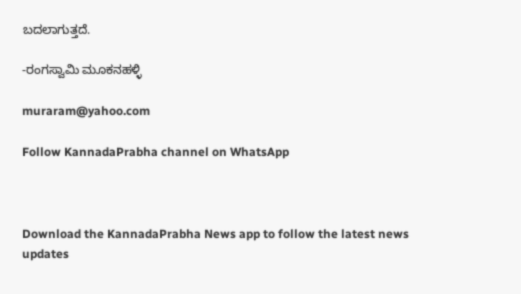ಬದಲಾಗುತ್ತದೆ.

-ರಂಗಸ್ವಾಮಿ ಮೂಕನಹಳ್ಳಿ

muraram@yahoo.com

Follow KannadaPrabha channel on WhatsApp



Download the KannadaPrabha News app to follow the latest news updates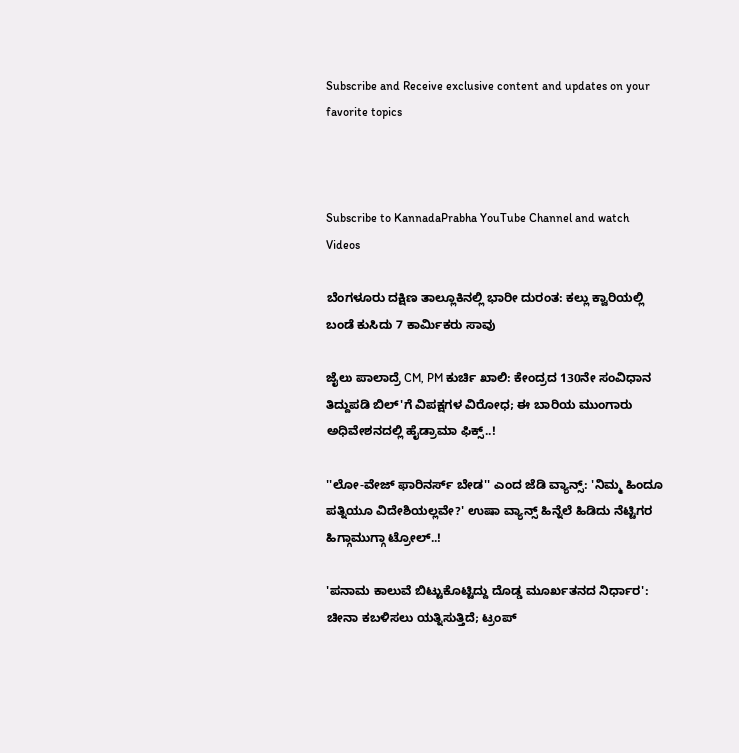Subscribe and Receive exclusive content and updates on your favorite topics



Subscribe to KannadaPrabha YouTube Channel and watch Videos

ಬೆಂಗಳೂರು ದಕ್ಷಿಣ ತಾಲ್ಲೂಕಿನಲ್ಲಿ ಭಾರೀ ದುರಂತ: ಕಲ್ಲು ಕ್ವಾರಿಯಲ್ಲಿ ಬಂಡೆ ಕುಸಿದು 7 ಕಾರ್ಮಿಕರು ಸಾವು

ಜೈಲು ಪಾಲಾದ್ರೆ CM, PM ಕುರ್ಚಿ ಖಾಲಿ: ಕೇಂದ್ರದ 130ನೇ ಸಂವಿಧಾನ ತಿದ್ದುಪಡಿ ಬಿಲ್'ಗೆ ವಿಪಕ್ಷಗಳ ವಿರೋಧ; ಈ ಬಾರಿಯ ಮುಂಗಾರು ಅಧಿವೇಶನದಲ್ಲಿ ಹೈಡ್ರಾಮಾ ಫಿಕ್ಸ್..!

''ಲೋ-ವೇಜ್ ಫಾರಿನರ್ಸ್ ಬೇಡ'' ಎಂದ ಜೆಡಿ ವ್ಯಾನ್ಸ್: 'ನಿಮ್ಮ ಹಿಂದೂ ಪತ್ನಿಯೂ ವಿದೇಶಿಯಲ್ಲವೇ?' ಉಷಾ ವ್ಯಾನ್ಸ್ ಹಿನ್ನೆಲೆ ಹಿಡಿದು ನೆಟ್ಟಿಗರ ಹಿಗ್ಗಾಮುಗ್ಗಾ ಟ್ರೋಲ್..!

'ಪನಾಮ ಕಾಲುವೆ ಬಿಟ್ಟುಕೊಟ್ಟಿದ್ದು ದೊಡ್ಡ ಮೂರ್ಖತನದ ನಿರ್ಧಾರ': ಚೀನಾ ಕಬಳಿಸಲು ಯತ್ನಿಸುತ್ತಿದೆ; ಟ್ರಂಪ್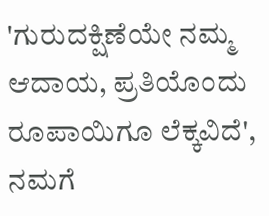'ಗುರುದಕ್ಷಿಣೆಯೇ ನಮ್ಮ ಆದಾಯ, ಪ್ರತಿಯೊಂದು ರೂಪಾಯಿಗೂ ಲೆಕ್ಕವಿದೆ', ನಮಗೆ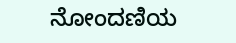ನೋಂದಣಿಯ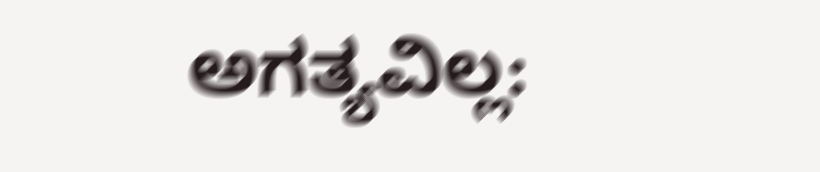ಅಗತ್ಯವಿಲ್ಲ: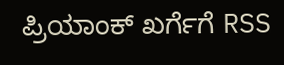ಪ್ರಿಯಾಂಕ್ ಖರ್ಗೆಗೆ RSS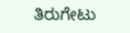ತಿರುಗೇಟು